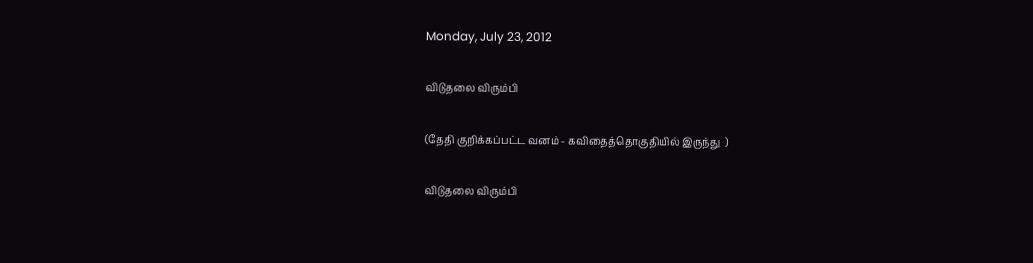Monday, July 23, 2012

விடுதலை விரும்பி

(தேதி குறிக்கப்பட்ட வனம் - கவிதைத்தொகுதியில் இருந்து  )

விடுதலை விரும்பி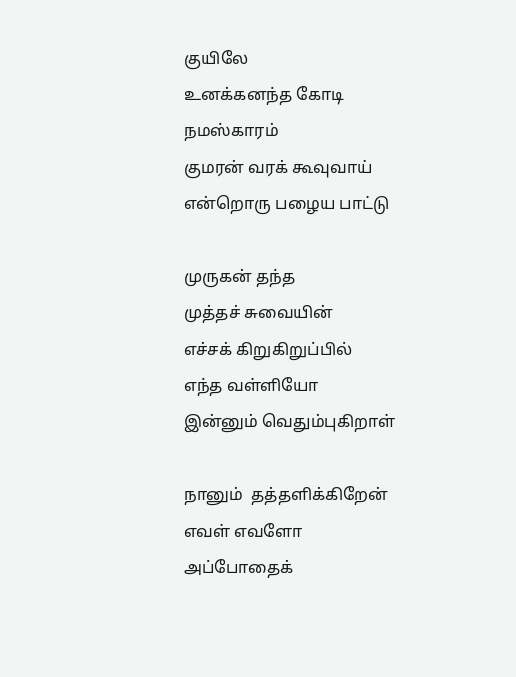குயிலே
உனக்கனந்த கோடி
நமஸ்காரம்
குமரன் வரக் கூவுவாய்
என்றொரு பழைய பாட்டு

முருகன் தந்த
முத்தச் சுவையின்
எச்சக் கிறுகிறுப்பில்
எந்த வள்ளியோ
இன்னும் வெதும்புகிறாள்

நானும்  தத்தளிக்கிறேன்
எவள் எவளோ
அப்போதைக்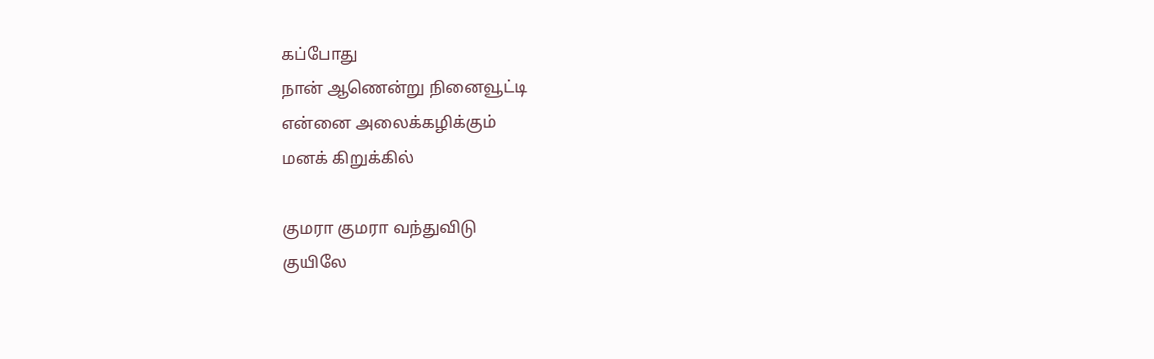கப்போது
நான் ஆணென்று நினைவூட்டி
என்னை அலைக்கழிக்கும்
மனக் கிறுக்கில்

குமரா குமரா வந்துவிடு
குயிலே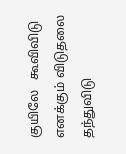குயிலே   கூவிவிடு
எனக்கும் விடுதலை தந்துவிடு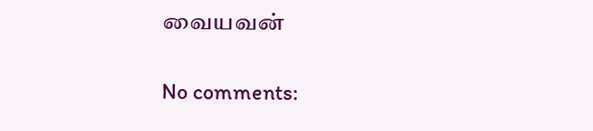வையவன்

No comments: